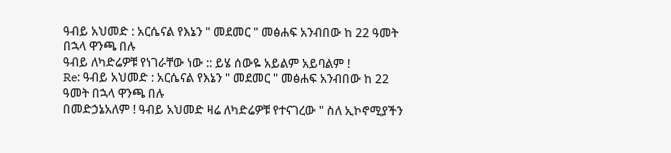ዓብይ አህመድ : አርሴናል የእኔን " መደመር " መፅሐፍ አንብበው ከ 22 ዓመት በኋላ ዋንጫ በሉ
ዓብይ ለካድሬዎቹ የነገራቸው ነው :: ይሄ ሰውዬ አይልም አይባልም !
Re: ዓብይ አህመድ : አርሴናል የእኔን " መደመር " መፅሐፍ አንብበው ከ 22 ዓመት በኋላ ዋንጫ በሉ
በመድኃኔአለም ! ዓብይ አህመድ ዛሬ ለካድሬዎቹ የተናገረው " ስለ ኢኮኖሚያችን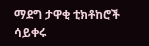ማደግ ታዋቂ ቲክቶከሮች ሳይቀሩ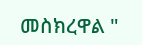መስክረዋል "